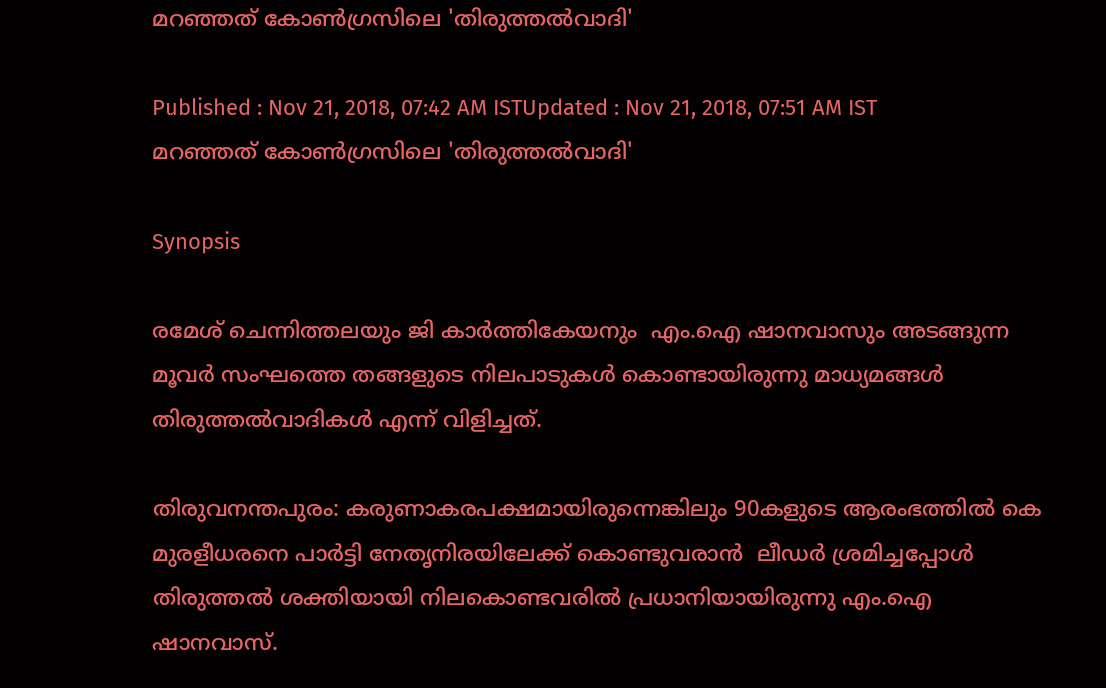മറഞ്ഞത് കോണ്‍ഗ്രസിലെ 'തിരുത്തല്‍വാദി'

Published : Nov 21, 2018, 07:42 AM ISTUpdated : Nov 21, 2018, 07:51 AM IST
മറഞ്ഞത് കോണ്‍ഗ്രസിലെ 'തിരുത്തല്‍വാദി'

Synopsis

രമേശ് ചെന്നിത്തലയും ജി കാർത്തികേയനും  എം.ഐ ഷാനവാസും അടങ്ങുന്ന മൂവര്‍ സംഘത്തെ തങ്ങളുടെ നിലപാടുകള്‍ കൊണ്ടായിരുന്നു മാധ്യമങ്ങള്‍ തിരുത്തല്‍വാദികള്‍ എന്ന് വിളിച്ചത്.

തിരുവനന്തപുരം: കരുണാകരപക്ഷമായിരുന്നെങ്കിലും 90കളുടെ ആരംഭത്തിൽ കെ മുരളീധരനെ പാർട്ടി നേതൃനിരയിലേക്ക് കൊണ്ടുവരാൻ  ലീഡർ ശ്രമിച്ചപ്പോൾ തിരുത്തൽ ശക്തിയായി നിലകൊണ്ടവരില്‍ പ്രധാനിയായിരുന്നു എം.ഐ ഷാനവാസ്.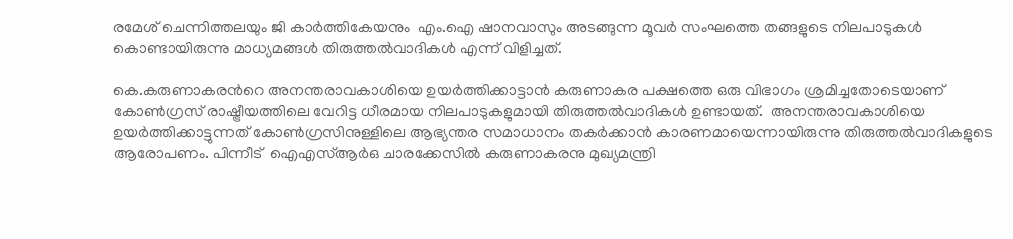രമേശ് ചെന്നിത്തലയും ജി കാർത്തികേയനും  എം.ഐ ഷാനവാസും അടങ്ങുന്ന മൂവര്‍ സംഘത്തെ തങ്ങളുടെ നിലപാടുകള്‍ കൊണ്ടായിരുന്നു മാധ്യമങ്ങള്‍ തിരുത്തല്‍വാദികള്‍ എന്ന് വിളിച്ചത്.

കെ.കരുണാകരന്‍റെ അനന്തരാവകാശിയെ ഉയര്‍ത്തിക്കാട്ടാന്‍ കരുണാകര പക്ഷത്തെ ഒരു വിഭാഗം ശ്രമിച്ചതോടെയാണ് കോണ്‍ഗ്രസ് രാഷ്ട്രീയത്തിലെ വേറിട്ട ധീരമായ നിലപാടുകളുമായി തിരുത്തല്‍വാദികള്‍ ഉണ്ടായത്.  അനന്തരാവകാശിയെ ഉയര്‍ത്തിക്കാട്ടുന്നത് കോണ്‍ഗ്രസിനുള്ളിലെ ആഭ്യന്തര സമാധാനം തകര്‍ക്കാന്‍ കാരണമായെന്നായിരുന്നു തിരുത്തല്‍വാദികളുടെ ആരോപണം. പിന്നീട്  ഐഎസ്ആർഒ ചാരക്കേസിൽ കരുണാകരനു മുഖ്യമന്ത്രി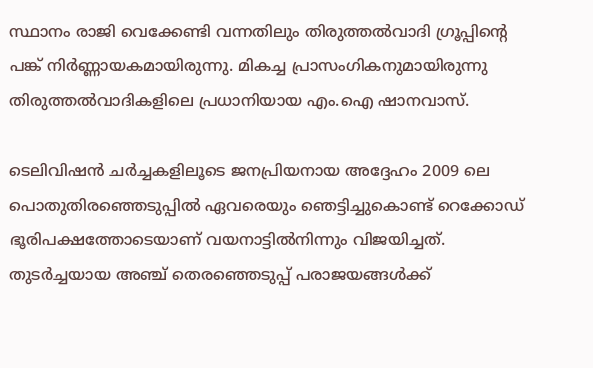സ്ഥാനം രാജി വെക്കേണ്ടി വന്നതിലും തിരുത്തൽവാദി ഗ്രൂപ്പിന്‍റെ പങ്ക് നിർണ്ണായകമായിരുന്നു. മികച്ച പ്രാസംഗികനുമായിരുന്നു തിരുത്തല്‍വാദികളിലെ പ്രധാനിയായ എം.ഐ ഷാനവാസ്.

ടെലിവിഷൻ ചർച്ചകളിലൂടെ ജനപ്രിയനായ അദ്ദേഹം 2009 ലെ പൊതുതിരഞ്ഞെടുപ്പിൽ ഏവരെയും ഞെട്ടിച്ചുകൊണ്ട് റെക്കോഡ് ഭൂരിപക്ഷത്തോടെയാണ് വയനാട്ടിൽനിന്നും വിജയിച്ചത്. തുടർച്ചയായ അഞ്ച് തെരഞ്ഞെടുപ്പ് പരാജയങ്ങൾക്ക്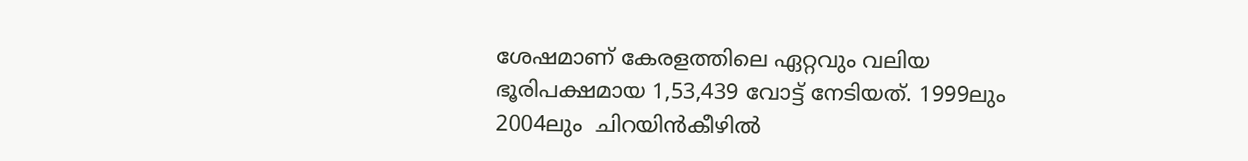ശേഷമാണ് കേരളത്തിലെ ഏറ്റവും വലിയ ഭൂരിപക്ഷമായ 1,53,439 വോട്ട് നേടിയത്. 1999ലും  2004ലും  ചിറയിൻകീഴിൽ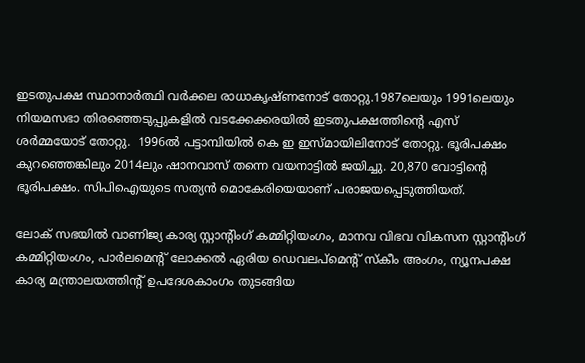ഇടതുപക്ഷ സ്ഥാനാർത്ഥി വർക്കല രാധാകൃഷ്ണനോട് തോറ്റു.1987ലെയും 1991ലെയും നിയമസഭാ തിരഞ്ഞെടുപ്പുകളിൽ വടക്കേക്കരയിൽ ഇടതുപക്ഷത്തിന്റെ എസ് ശർമ്മയോട് തോറ്റു.  1996ൽ പട്ടാമ്പിയിൽ കെ ഇ ഇസ്മായിലിനോട് തോറ്റു. ഭൂരിപക്ഷം കുറഞ്ഞെങ്കിലും 2014ലും ഷാനവാസ് തന്നെ വയനാട്ടിൽ ജയിച്ചു. 20,870 വോട്ടിന്റെ ഭൂരിപക്ഷം. സിപിഐയുടെ സത്യൻ മൊകേരിയെയാണ് പരാജയപ്പെടുത്തിയത്.

ലോക് സഭയിൽ വാണിജ്യ കാര്യ സ്റ്റാന്‍റിംഗ് കമ്മിറ്റിയംഗം, മാനവ വിഭവ വികസന സ്റ്റാന്‍റിംഗ് കമ്മിറ്റിയംഗം, പാർലമെന്‍റ് ലോക്കൽ ഏരിയ ഡെവലപ്മെന്‍റ് സ്കീം അംഗം, ന്യൂനപക്ഷ കാര്യ മന്ത്രാലയത്തിന്‍റ് ഉപദേശകാംഗം തുടങ്ങിയ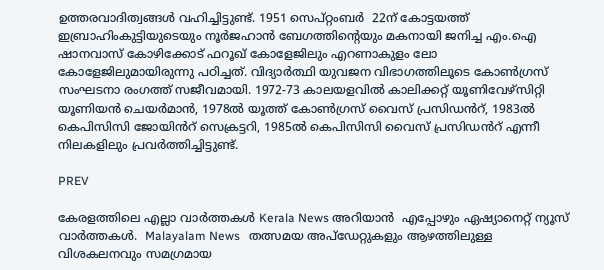ഉത്തരവാദിത്വങ്ങൾ വഹിച്ചിട്ടുണ്ട്. 1951 സെപ്റ്റംബർ  22ന് കോട്ടയത്ത് ഇബ്രാഹിംകുട്ടിയുടെയും നൂർജഹാൻ ബേഗത്തിന്‍റെയും മകനായി ജനിച്ച എം.ഐ ഷാനവാസ് കോഴിക്കോട് ഫറൂഖ് കോളേജിലും എറണാകുളം ലോ കോളേജിലുമായിരുന്നു പഠിച്ചത്. വിദ്യാര്‍ത്ഥി യുവജന വിഭാഗത്തിലൂടെ കോണ്‍ഗ്രസ് സംഘടനാ രംഗത്ത് സജീവമായി. 1972-73 കാലയളവിൽ കാലിക്കറ്റ് യൂണിവേഴ്സിറ്റി യൂണിയൻ ചെയർമാൻ, 1978ൽ യൂത്ത് കോൺഗ്രസ് വൈസ് പ്രസിഡൻറ്, 1983ൽ കെപിസിസി ജോയിൻറ് സെക്രട്ടറി, 1985ൽ കെപിസിസി വൈസ് പ്രസിഡൻറ് എന്നീ നിലകളിലും പ്രവർത്തിച്ചിട്ടുണ്ട്.

PREV

കേരളത്തിലെ എല്ലാ വാർത്തകൾ Kerala News അറിയാൻ  എപ്പോഴും ഏഷ്യാനെറ്റ് ന്യൂസ് വാർത്തകൾ.  Malayalam News   തത്സമയ അപ്‌ഡേറ്റുകളും ആഴത്തിലുള്ള വിശകലനവും സമഗ്രമായ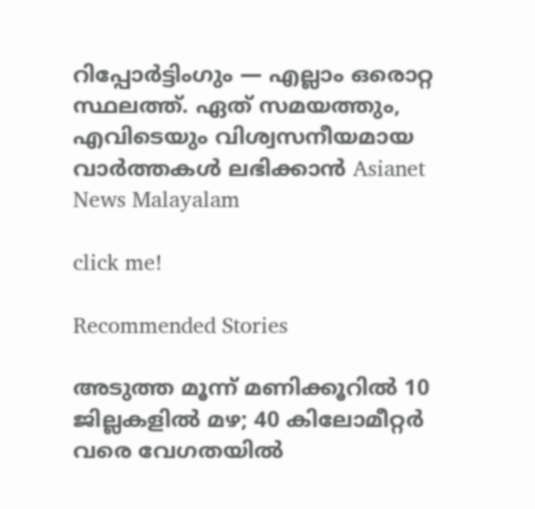റിപ്പോർട്ടിംഗും — എല്ലാം ഒരൊറ്റ സ്ഥലത്ത്. ഏത് സമയത്തും, എവിടെയും വിശ്വസനീയമായ വാർത്തകൾ ലഭിക്കാൻ Asianet News Malayalam

click me!

Recommended Stories

അടുത്ത മൂന്ന് മണിക്കൂറിൽ 10 ജില്ലകളിൽ മഴ; 40 കിലോമീറ്റർ വരെ വേഗതയിൽ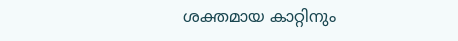ശക്തമായ കാറ്റിനും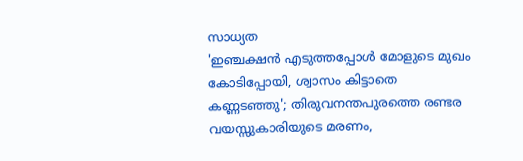സാധ്യത
'ഇഞ്ചക്ഷൻ എടുത്തപ്പോൾ മോളുടെ മുഖം കോടിപ്പോയി, ശ്വാസം കിട്ടാതെ കണ്ണടഞ്ഞു'; തിരുവനന്തപുരത്തെ രണ്ടര വയസ്സുകാരിയുടെ മരണം,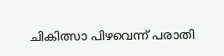ചികിത്സാ പിഴവെന്ന് പരാതി